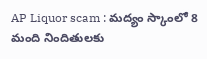AP Liquor scam : మద్యం స్కాంలో 8 మంది నిందితులకు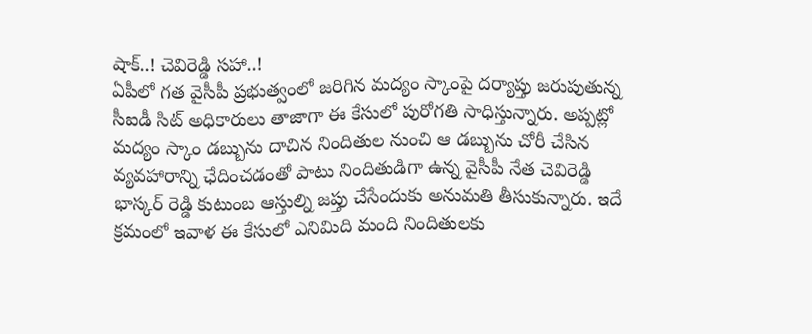షాక్..! చెవిరెడ్డి సహా..!
ఏపీలో గత వైసీపీ ప్రభుత్వంలో జరిగిన మద్యం స్కాంపై దర్యాప్తు జరుపుతున్న సీఐడీ సిట్ అధికారులు తాజాగా ఈ కేసులో పురోగతి సాధిస్తున్నారు. అప్పట్లో మద్యం స్కాం డబ్బును దాచిన నిందితుల నుంచి ఆ డబ్బును చోరీ చేసిన వ్యవహారాన్ని ఛేదించడంతో పాటు నిందితుడిగా ఉన్న వైసీపీ నేత చెవిరెడ్డి భాస్కర్ రెడ్డి కుటుంబ ఆస్తుల్ని జప్తు చేసేందుకు అనుమతి తీసుకున్నారు. ఇదే క్రమంలో ఇవాళ ఈ కేసులో ఎనిమిది మంది నిందితులకు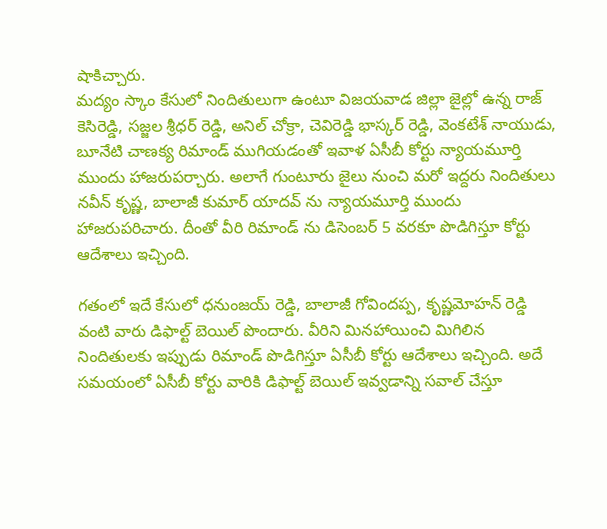షాకిచ్చారు.
మద్యం స్కాం కేసులో నిందితులుగా ఉంటూ విజయవాడ జిల్లా జైల్లో ఉన్న రాజ్ కెసిరెడ్డి, సజ్జల శ్రీధర్ రెడ్డి, అనిల్ చోక్రా, చెవిరెడ్డి భాస్కర్ రెడ్డి, వెంకటేశ్ నాయుడు, బూనేటి చాణక్య రిమాండ్ ముగియడంతో ఇవాళ ఏసీబీ కోర్టు న్యాయమూర్తి ముందు హాజరుపర్చారు. అలాగే గుంటూరు జైలు నుంచి మరో ఇద్దరు నిందితులు నవీన్ కృష్ణ, బాలాజీ కుమార్ యాదవ్ ను న్యాయమూర్తి ముందు హాజరుపరిచారు. దీంతో వీరి రిమాండ్ ను డిసెంబర్ 5 వరకూ పొడిగిస్తూ కోర్టు ఆదేశాలు ఇచ్చింది.

గతంలో ఇదే కేసులో ధనుంజయ్ రెడ్డి, బాలాజీ గోవిందప్ప, కృష్ణమోహన్ రెడ్డి వంటి వారు డిఫాల్ట్ బెయిల్ పొందారు. వీరిని మినహాయించి మిగిలిన నిందితులకు ఇప్పుడు రిమాండ్ పొడిగిస్తూ ఏసీబీ కోర్టు ఆదేశాలు ఇచ్చింది. అదే సమయంలో ఏసీబీ కోర్టు వారికి డిఫాల్ట్ బెయిల్ ఇవ్వడాన్ని సవాల్ చేస్తూ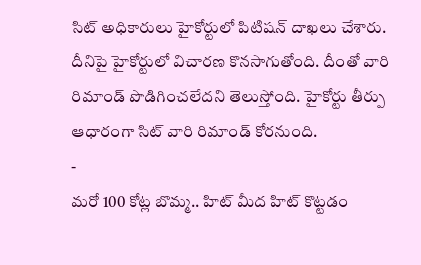సిట్ అధికారులు హైకోర్టులో పిటిషన్ దాఖలు చేశారు. దీనిపై హైకోర్టులో విచారణ కొనసాగుతోంది. దీంతో వారి రిమాండ్ పొడిగించలేదని తెలుస్తోంది. హైకోర్టు తీర్పు ఆధారంగా సిట్ వారి రిమాండ్ కోరనుంది.
-
మరో 100 కోట్ల బొమ్మ.. హిట్ మీద హిట్ కొట్టడం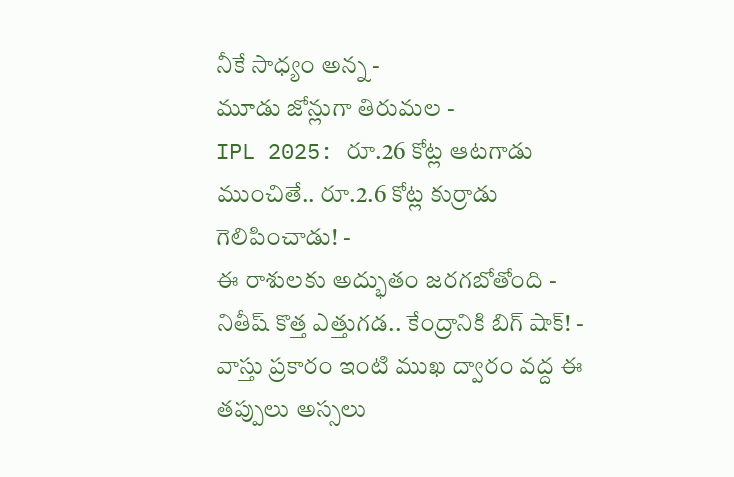నీకే సాధ్యం అన్న -
మూడు జోన్లుగా తిరుమల -
IPL 2025: రూ.26 కోట్ల ఆటగాడు ముంచితే.. రూ.2.6 కోట్ల కుర్రాడు గెలిపించాడు! -
ఈ రాశులకు అద్భుతం జరగబోతోంది -
నితీష్ కొత్త ఎత్తుగడ.. కేంద్రానికి బిగ్ షాక్! -
వాస్తు ప్రకారం ఇంటి ముఖ ద్వారం వద్ద ఈ తప్పులు అస్సలు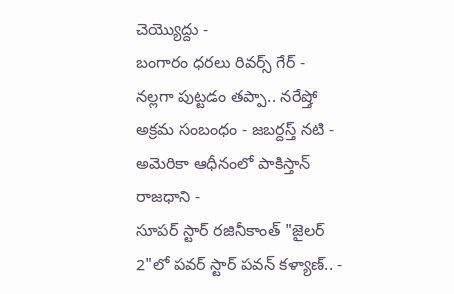చెయ్యొద్దు -
బంగారం ధరలు రివర్స్ గేర్ -
నల్లగా పుట్టడం తప్పా.. నరేష్తో అక్రమ సంబంధం - జబర్దస్త్ నటి -
అమెరికా ఆధీనంలో పాకిస్తాన్ రాజధాని -
సూపర్ స్టార్ రజినీకాంత్ "జైలర్ 2"లో పవర్ స్టార్ పవన్ కళ్యాణ్.. -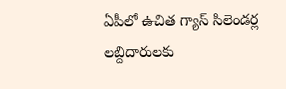ఏపీలో ఉచిత గ్యాస్ సిలెండర్ల లబ్దిదారులకు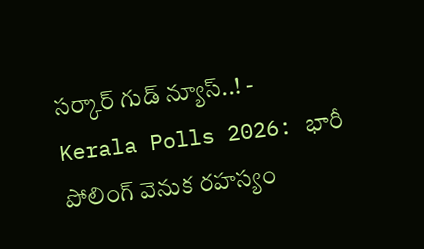సర్కార్ గుడ్ న్యూస్..! -
Kerala Polls 2026: భారీ పోలింగ్ వెనుక రహస్యం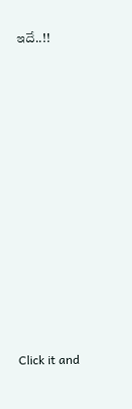ఇదే..!!












Click it and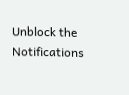Unblock the Notifications